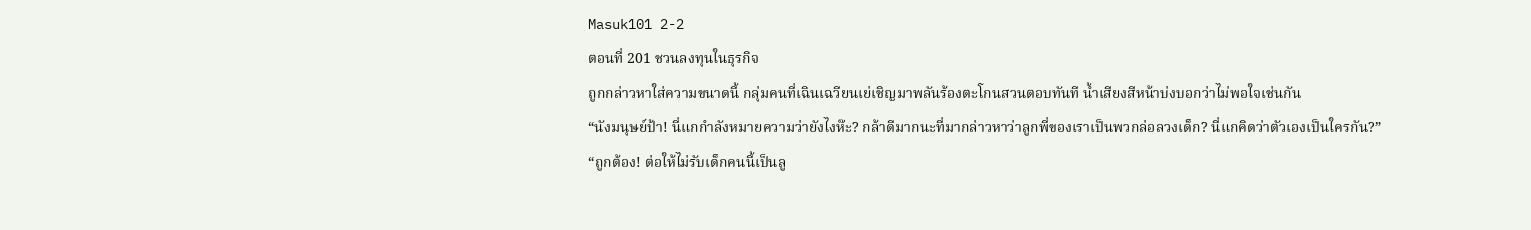Masuk101 2-2
ตอนที่ 201 ชวนลงทุนในธุรกิจ
ถูกกล่าวหาใส่ความขนาดนี้ กลุ่มคนที่เฉินเฉวียนเย่เชิญมาพลันร้องตะโกนสวนตอบทันที น้ำเสียงสีหน้าบ่งบอกว่าไม่พอใจเช่นกัน
“นังมนุษย์ป้า! นี่แกกำลังหมายความว่ายังไงห๊ะ? กล้าดีมากนะที่มากล่าวหาว่าลูกพี่ของเราเป็นพวกล่อลวงเด็ก? นี่แกคิดว่าตัวเองเป็นใครกัน?”
“ถูกต้อง! ต่อให้ไม่รับเด็กคนนี้เป็นลู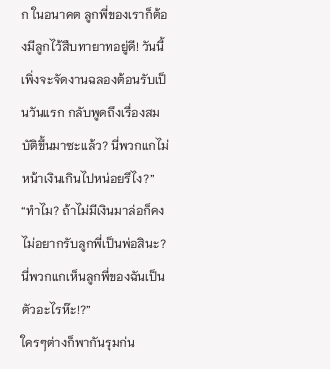ก ในอนาคต ลูกพี่ของเราก็ต้องมีลูกไว้สืบทายาทอยู่ดี! วันนี้เพิ่งจะจัดงานฉลองต้อนรับเป็นวันแรก กลับพูดถึงเรื่องสมบัติขึ้นมาซะแล้ว? นี่พวกแกไม่หน้าเงินเกินไปหน่อยรึไง?”
“ทำไม? ถ้าไม่มีเงินมาล่อก็คงไม่อยากรับลูกพี่เป็นพ่อสินะ? นี่พวกแกเห็นลูกพี่ของฉันเป็นตัวอะไรห๊ะ!?”
ใครๆต่างก็พากันรุมก่น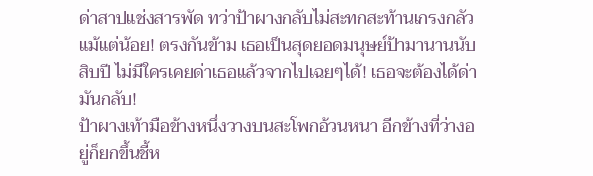ด่าสาปแช่งสารพัด ทว่าป้าผางกลับไม่สะทกสะท้านเกรงกลัวแม้แต่น้อย! ตรงกันข้าม เธอเป็นสุดยอดมนุษย์ป้ามานานนับสิบปี ไม่มีใครเคยด่าเธอแล้วจากไปเฉยๆได้! เธอจะต้องได้ด่ามันกลับ!
ป้าผางเท้ามือข้างหนึ่งวางบนสะโพกอ้วนหนา อีกข้างที่ว่างอยู่ก็ยกขึ้นชี้ห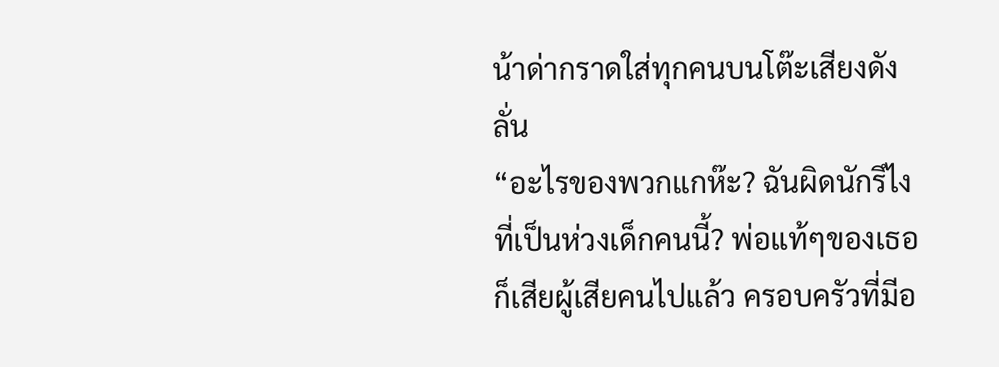น้าด่ากราดใส่ทุกคนบนโต๊ะเสียงดังลั่น
“อะไรของพวกแกห๊ะ? ฉันผิดนักรึไงที่เป็นห่วงเด็กคนนี้? พ่อแท้ๆของเธอก็เสียผู้เสียคนไปแล้ว ครอบครัวที่มีอ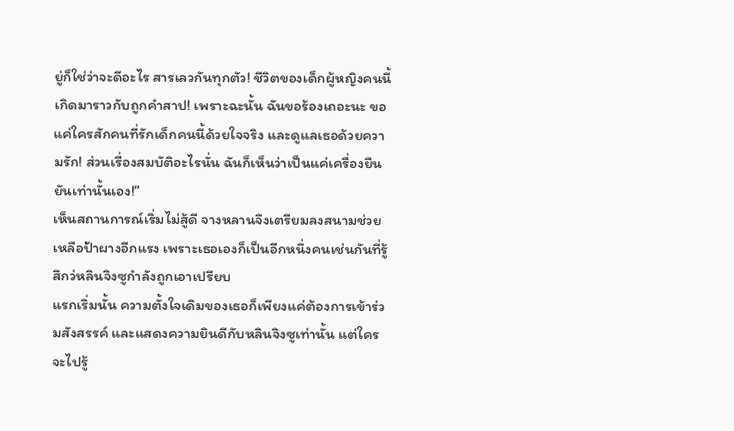ยู่ก็ใช่ว่าจะดีอะไร สารเลวกันทุกตัว! ชีวิตของเด็กผู้หญิงคนนี้เกิดมาราวกับถูกคำสาป! เพราะฉะนั้น ฉันขอร้องเถอะนะ ขอแค่ใครสักคนที่รักเด็กคนนี้ด้วยใจจริง และดูแลเธอด้วยความรัก! ส่วนเรื่องสมบัติอะไรนั่น ฉันก็เห็นว่าเป็นแค่เครื่องยืนยันเท่านั้นเอง!”
เห็นสถานการณ์เริ่มไม่สู้ดี จางหลานจึงเตรียมลงสนามช่วยเหลือป้าผางอีกแรง เพราะเธอเองก็เป็นอีกหนึ่งคนเช่นกันที่รู้สึกว่หลินจิงซูกำลังถูกเอาเปรียบ
แรกเริ่มนั้น ความตั้งใจเดิมของเธอก็เพียงแค่ต้องการเข้าร่วมสังสรรค์ และแสดงความยินดีกับหลินจิงซูเท่านั้น แต่ใครจะไปรู้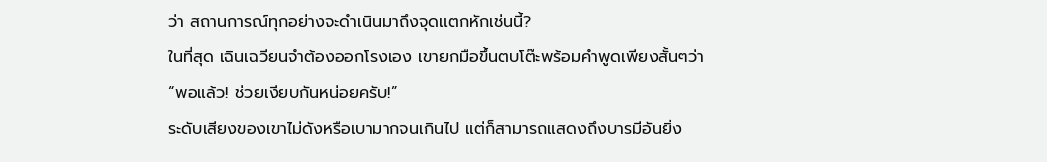ว่า สถานการณ์ทุกอย่างจะดำเนินมาถึงจุดแตกหักเช่นนี้?
ในที่สุด เฉินเฉวียนจำต้องออกโรงเอง เขายกมือขึ้นตบโต๊ะพร้อมคำพูดเพียงสั้นๆว่า
“พอแล้ว! ช่วยเงียบกันหน่อยครับ!”
ระดับเสียงของเขาไม่ดังหรือเบามากจนเกินไป แต่ก็สามารถแสดงถึงบารมีอันยิ่ง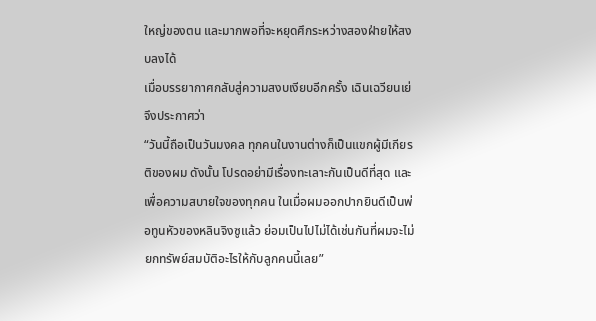ใหญ่ของตน และมากพอที่จะหยุดศึกระหว่างสองฝ่ายให้สงบลงได้
เมื่อบรรยากาศกลับสู่ความสงบเงียบอีกครั้ง เฉินเฉวียนเย่จึงประกาศว่า
“วันนี้ถือเป็นวันมงคล ทุกคนในงานต่างก็เป็นแขกผู้มีเกียรติของผม ดังนั้น โปรดอย่ามีเรื่องทะเลาะกันเป็นดีที่สุด และเพื่อความสบายใจของทุกคน ในเมื่อผมออกปากยินดีเป็นพ่อทูนหัวของหลินจิงซูแล้ว ย่อมเป็นไปไม่ได้เช่นกันที่ผมจะไม่ยกทรัพย์สมบัติอะไรให้กับลูกคนนี้เลย”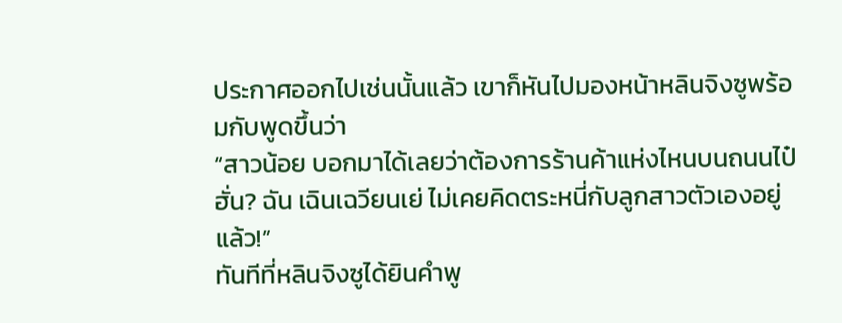ประกาศออกไปเช่นนั้นแล้ว เขาก็หันไปมองหน้าหลินจิงซูพร้อมกับพูดขึ้นว่า
“สาวน้อย บอกมาได้เลยว่าต้องการร้านค้าแห่งไหนบนถนนไป๋ฮั่น? ฉัน เฉินเฉวียนเย่ ไม่เคยคิดตระหนี่กับลูกสาวตัวเองอยู่แล้ว!”
ทันทีที่หลินจิงซูได้ยินคำพู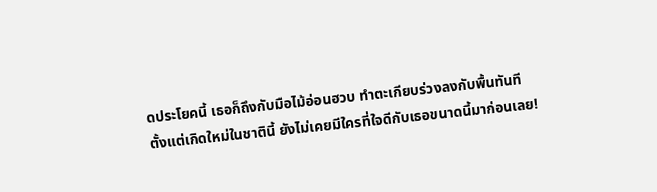ดประโยคนี้ เธอก็ถึงกับมือไม้อ่อนฮวบ ทำตะเกียบร่วงลงกับพื้นทันที
ตั้งแต่เกิดใหม่ในชาตินี้ ยังไม่เคยมีใครที่ใจดีกับเธอขนาดนี้มาก่อนเลย!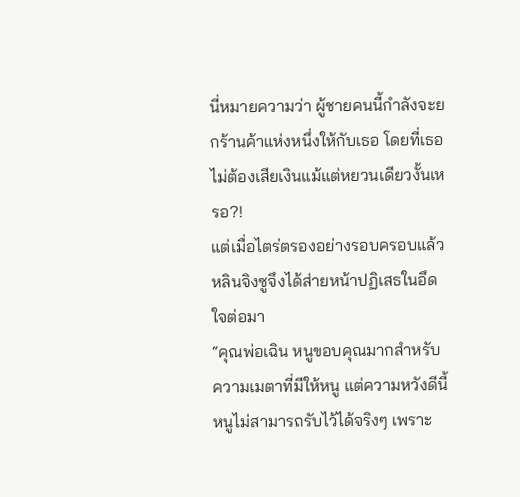นี่หมายความว่า ผู้ชายคนนี้กำลังจะยกร้านค้าแห่งหนึ่งให้กับเธอ โดยที่เธอไม่ต้องเสียเงินแม้แต่หยวนเดียวงั้นเหรอ?!
แต่เมื่อไตร่ตรองอย่างรอบครอบแล้ว หลินจิงซูจึงได้ส่ายหน้าปฏิเสธในอึดใจต่อมา
“คุณพ่อเฉิน หนูขอบคุณมากสำหรับความเมตาที่มีให้หนู แต่ความหวังดีนี้หนูไม่สามารถรับไว้ได้จริงๆ เพราะ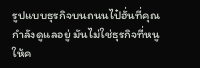รูปแบบธุรกิจบนถนนไป๋ฮั่นที่คุณกำลังดูแลอยู่ มันไม่ใช่ธุรกิจที่หนูให้ค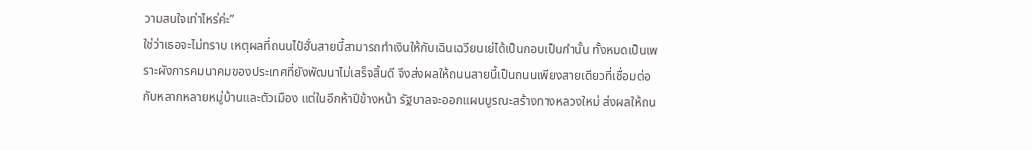วามสนใจเท่าไหร่ค่ะ”
ใช่ว่าเธอจะไม่ทราบ เหตุผลที่ถนนไป๋ฮั่นสายนี้สามารถทำเงินให้กับเฉินเฉวียนเย่ได้เป็นกอบเป็นกำนั้น ทั้งหมดเป็นเพราะผังการคมนาคมของประเทศที่ยังพัฒนาไม่เสร็จสิ้นดี จึงส่งผลให้ถนนสายนี้เป็นถนนเพียงสายเดียวที่เชื่อมต่อกับหลากหลายหมู่บ้านและตัวเมือง แต่ในอีกห้าปีข้างหน้า รัฐบาลจะออกแผนบูรณะสร้างทางหลวงใหม่ ส่งผลให้ถน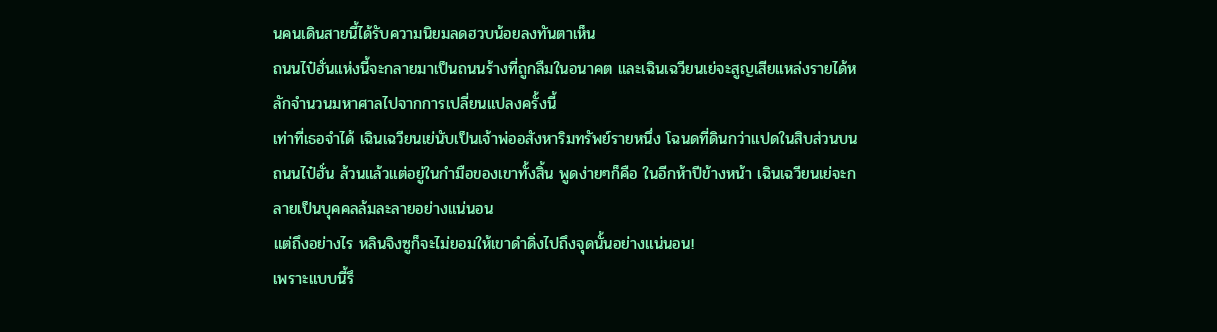นคนเดินสายนี้ได้รับความนิยมลดฮวบน้อยลงทันตาเห็น
ถนนไป๋ฮั่นแห่งนี้จะกลายมาเป็นถนนร้างที่ถูกลืมในอนาคต และเฉินเฉวียนเย่จะสูญเสียแหล่งรายได้หลักจำนวนมหาศาลไปจากการเปลี่ยนแปลงครั้งนี้
เท่าที่เธอจำได้ เฉินเฉวียนเย่นับเป็นเจ้าพ่ออสังหาริมทรัพย์รายหนึ่ง โฉนดที่ดินกว่าแปดในสิบส่วนบนถนนไป๋ฮั่น ล้วนแล้วแต่อยู่ในกำมือของเขาทั้งสิ้น พูดง่ายๆก็คือ ในอีกห้าปีข้างหน้า เฉินเฉวียนเย่จะกลายเป็นบุคคลล้มละลายอย่างแน่นอน
แต่ถึงอย่างไร หลินจิงซูก็จะไม่ยอมให้เขาดำดิ่งไปถึงจุดนั้นอย่างแน่นอน!
เพราะแบบนี้รึ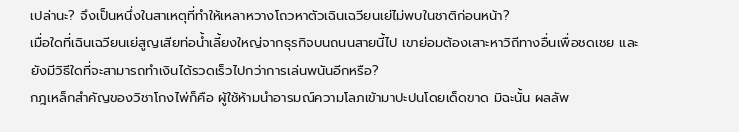เปล่านะ? จึงเป็นหนึ่งในสาเหตุที่ทำให้เหลาหวางโถวหาตัวเฉินเฉวียนเย่ไม่พบในชาติก่อนหน้า?
เมื่อใดที่เฉินเฉวียนเย่สูญเสียท่อน้ำเลี้ยงใหญ่จากธุรกิจบนถนนสายนี้ไป เขาย่อมต้องเสาะหาวิถีทางอื่นเพื่อชดเชย และยังมีวิธีใดที่จะสามารถทำเงินได้รวดเร็วไปกว่าการเล่นพนันอีกหรือ?
กฎเหล็กสำคัญของวิชาโกงไพ่ก็คือ ผู้ใช้ห้ามนำอารมณ์ความโลภเข้ามาปะปนโดยเด็ดขาด มิฉะนั้น ผลลัพ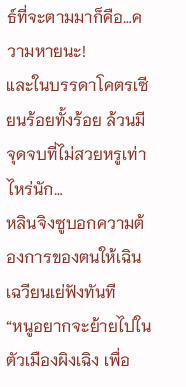ธ์ที่จะตามมาก็คือ…ความหายนะ!
และในบรรดาโคตรเซียนร้อยทั้งร้อย ล้วนมีจุดจบที่ไม่สวยหรูเท่าไหร่นัก…
หลินจิงซูบอกความต้องการของตนให้เฉินเฉวียนเย่ฟังทันที
“หนูอยากจะย้ายไปในตัวเมืองผิงเฉิง เพื่อ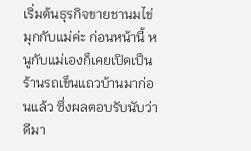เริ่มต้นธุรกิจขายชานมไข่มุกกับแม่ค่ะ ก่อนหน้านี้ หนูกับแม่เองก็เคยเปิดเป็นร้านรถเข็นแถวบ้านมาก่อนแล้ว ซึ่งผลตอบรับนับว่าดีมา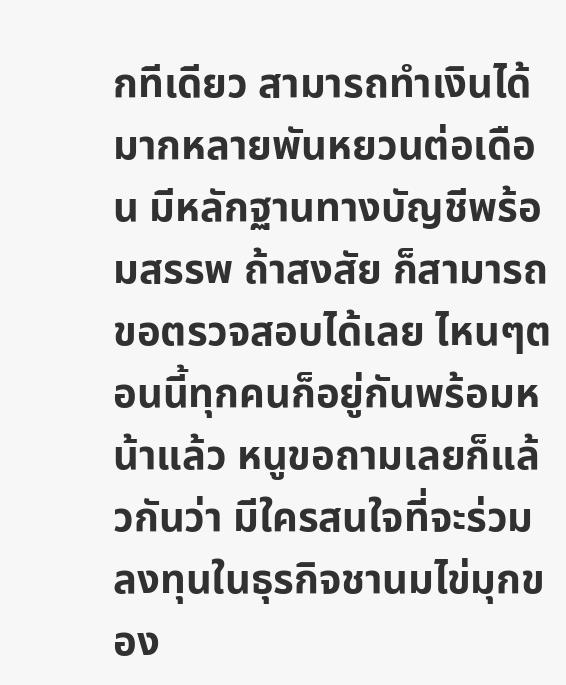กทีเดียว สามารถทำเงินได้มากหลายพันหยวนต่อเดือน มีหลักฐานทางบัญชีพร้อมสรรพ ถ้าสงสัย ก็สามารถขอตรวจสอบได้เลย ไหนๆตอนนี้ทุกคนก็อยู่กันพร้อมหน้าแล้ว หนูขอถามเลยก็แล้วกันว่า มีใครสนใจที่จะร่วมลงทุนในธุรกิจชานมไข่มุกของ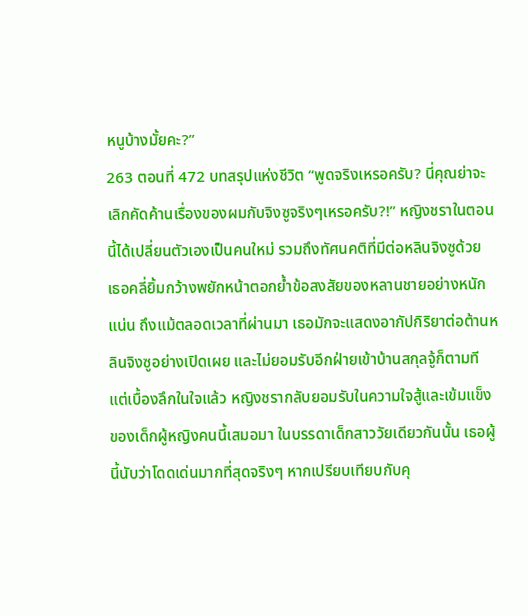หนูบ้างมั้ยคะ?”
263 ตอนที่ 472 บทสรุปแห่งชีวิต “พูดจริงเหรอครับ? นี่คุณย่าจะเลิกคัดค้านเรื่องของผมกับจิงซูจริงๆเหรอครับ?!” หญิงชราในตอนนี้ได้เปลี่ยนตัวเองเป็นคนใหม่ รวมถึงทัศนคติที่มีต่อหลินจิงซูด้วย เธอคลี่ยิ้มกว้างพยักหน้าตอกย้ำข้อสงสัยของหลานชายอย่างหนักแน่น ถึงแม้ตลอดเวลาที่ผ่านมา เธอมักจะแสดงอากัปกิริยาต่อต้านหลินจิงซูอย่างเปิดเผย และไม่ยอมรับอีกฝ่ายเข้าบ้านสกุลจู้ก็ตามที แต่เบื้องลึกในใจแล้ว หญิงชรากลับยอมรับในความใจสู้และเข้มแข็งของเด็กผู้หญิงคนนี้เสมอมา ในบรรดาเด็กสาววัยเดียวกันนั้น เธอผู้นี้นับว่าโดดเด่นมากที่สุดจริงๆ หากเปรียบเทียบกับคุ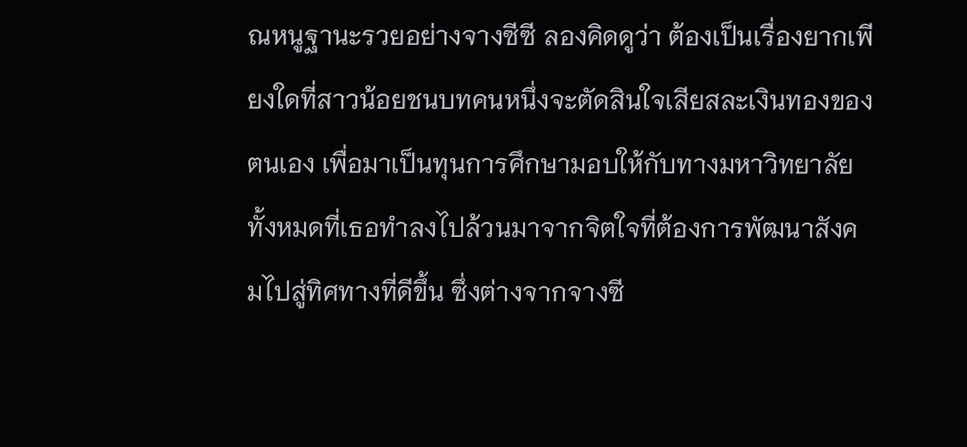ณหนูฐานะรวยอย่างจางซีซี ลองคิดดูว่า ต้องเป็นเรื่องยากเพียงใดที่สาวน้อยชนบทคนหนึ่งจะตัดสินใจเสียสละเงินทองของตนเอง เพื่อมาเป็นทุนการศึกษามอบให้กับทางมหาวิทยาลัย ทั้งหมดที่เธอทำลงไปล้วนมาจากจิตใจที่ต้องการพัฒนาสังคมไปสู่ทิศทางที่ดีขึ้น ซึ่งต่างจากจางซี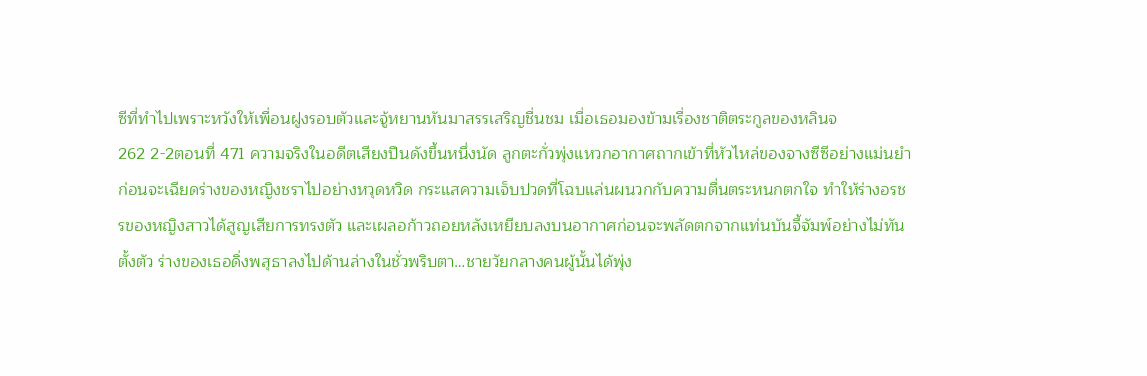ซีที่ทำไปเพราะหวังให้เพื่อนฝูงรอบตัวและจู้หยานหันมาสรรเสริญชื่นชม เมื่อเธอมองข้ามเรื่องชาติตระกูลของหลินจ
262 2-2ตอนที่ 471 ความจริงในอดีตเสียงปืนดังขึ้นหนึ่งนัด ลูกตะกั่วพุ่งแหวกอากาศถากเข้าที่หัวไหล่ของจางซีซีอย่างแม่นยำ ก่อนจะเฉียดร่างของหญิงชราไปอย่างหวุดหวิด กระแสความเจ็บปวดที่โฉบแล่นผนวกกับความตื่นตระหนกตกใจ ทำให้ร่างอรชรของหญิงสาวได้สูญเสียการทรงตัว และเผลอก้าวถอยหลังเหยียบลงบนอากาศก่อนจะพลัดตกจากแท่นบันจี้จัมพ์อย่างไม่ทันตั้งตัว ร่างของเธอดิ่งพสุธาลงไปด้านล่างในชั่วพริบตา…ชายวัยกลางคนผู้นั้นได้พุ่ง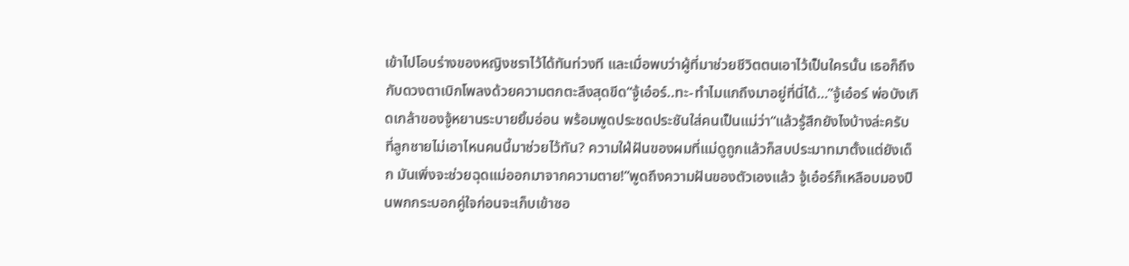เข้าไปโอบร่างของหญิงชราไว้ได้ทันท่วงที และเมื่อพบว่าผู้ที่มาช่วยชีวิตตนเอาไว้เป็นใครนั้น เธอก็ถึงกับดวงตาเบิกโพลงด้วยความตกตะลึงสุดขีด“จู้เอ๋อร์..ทะ-ทำไมแกถึงมาอยู่ที่นี่ได้…”จู้เอ๋อร์ พ่อบังเกิดเกล้าของจู้หยานระบายยิ้มอ่อน พร้อมพูดประชดประชันใส่คนเป็นแม่ว่า“แล้วรู้สึกยังไงบ้างล่ะครับ ที่ลูกชายไม่เอาไหนคนนี้มาช่วยไว้ทัน? ความใฝ่ฝันของผมที่แม่ดูถูกแล้วก็สบประมาทมาตั้งแต่ยังเด็ก มันเพิ่งจะช่วยฉุดแม่ออกมาจากความตาย!”พูดถึงความฝันของตัวเองแล้ว จู้เอ๋อร์ก็เหลือบมองปืนพกกระบอกคู่ใจก่อนจะเก็บเข้าซอ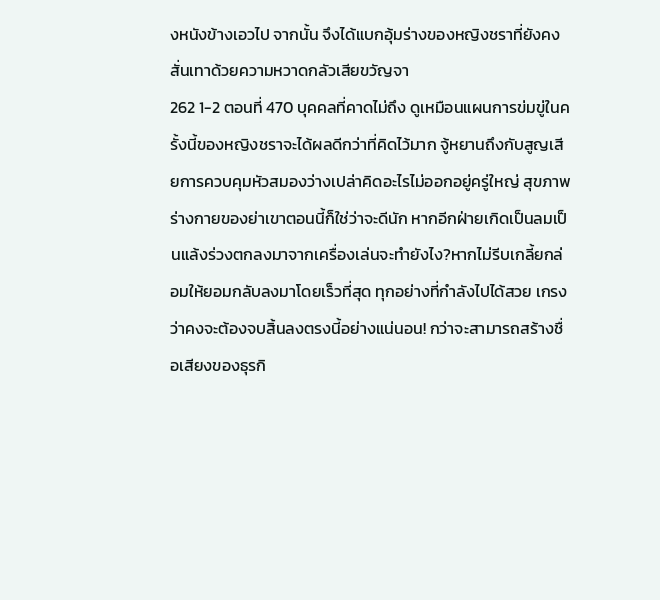งหนังข้างเอวไป จากนั้น จึงได้แบกอุ้มร่างของหญิงชราที่ยังคงสั่นเทาด้วยความหวาดกลัวเสียขวัญจา
262 1-2 ตอนที่ 470 บุคคลที่คาดไม่ถึง ดูเหมือนแผนการข่มขู่ในครั้งนี้ของหญิงชราจะได้ผลดีกว่าที่คิดไว้มาก จู้หยานถึงกับสูญเสียการควบคุมหัวสมองว่างเปล่าคิดอะไรไม่ออกอยู่ครู่ใหญ่ สุขภาพร่างกายของย่าเขาตอนนี้ก็ใช่ว่าจะดีนัก หากอีกฝ่ายเกิดเป็นลมเป็นแล้งร่วงตกลงมาจากเครื่องเล่นจะทำยังไง?หากไม่รีบเกลี้ยกล่อมให้ยอมกลับลงมาโดยเร็วที่สุด ทุกอย่างที่กำลังไปได้สวย เกรงว่าคงจะต้องจบสิ้นลงตรงนี้อย่างแน่นอน! กว่าจะสามารถสร้างชื่อเสียงของธุรกิ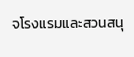จโรงแรมและสวนสนุ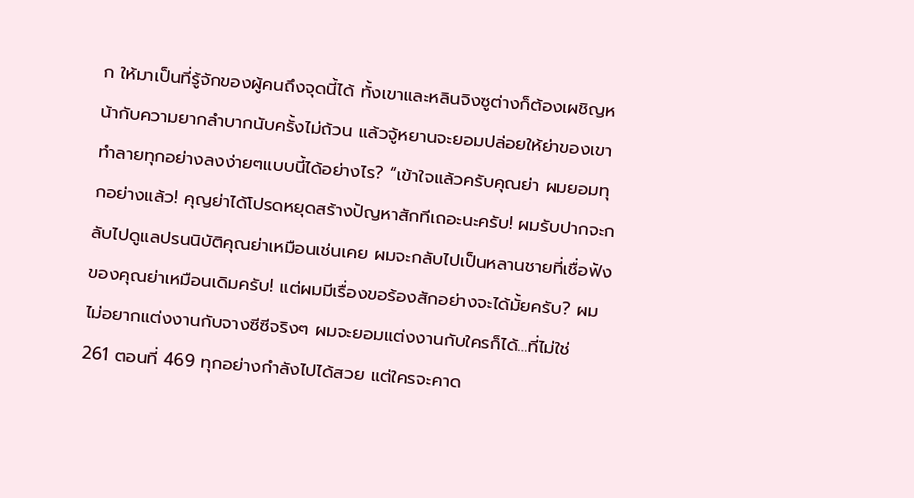ก ให้มาเป็นที่รู้จักของผู้คนถึงจุดนี้ได้ ทั้งเขาและหลินจิงซูต่างก็ต้องเผชิญหน้ากับความยากลำบากนับครั้งไม่ถ้วน แล้วจู้หยานจะยอมปล่อยให้ย่าของเขาทำลายทุกอย่างลงง่ายๆแบบนี้ได้อย่างไร? “เข้าใจแล้วครับคุณย่า ผมยอมทุกอย่างแล้ว! คุญย่าได้โปรดหยุดสร้างปัญหาสักทีเถอะนะครับ! ผมรับปากจะกลับไปดูแลปรนนิบัติคุณย่าเหมือนเช่นเคย ผมจะกลับไปเป็นหลานชายที่เชื่อฟังของคุณย่าเหมือนเดิมครับ! แต่ผมมีเรื่องขอร้องสักอย่างจะได้มั้ยครับ? ผมไม่อยากแต่งงานกับจางซีซีจริงๆ ผมจะยอมแต่งงานกับใครก็ได้…ที่ไม่ใช่
261 ตอนที่ 469 ทุกอย่างกำลังไปได้สวย แต่ใครจะคาด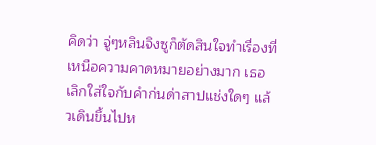คิดว่า จู่ๆหลินจิงซูก็ตัดสินใจทำเรื่องที่เหนือความคาดหมายอย่างมาก เธอเลิกใส่ใจกับคำก่นด่าสาปแช่งใดๆ แล้วเดินขึ้นไปห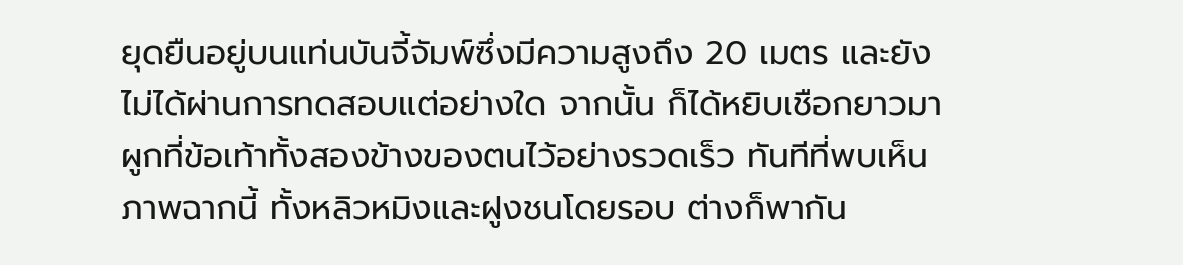ยุดยืนอยู่บนแท่นบันจี้จัมพ์ซึ่งมีความสูงถึง 20 เมตร และยังไม่ได้ผ่านการทดสอบแต่อย่างใด จากนั้น ก็ได้หยิบเชือกยาวมาผูกที่ข้อเท้าทั้งสองข้างของตนไว้อย่างรวดเร็ว ทันทีที่พบเห็นภาพฉากนี้ ทั้งหลิวหมิงและฝูงชนโดยรอบ ต่างก็พากัน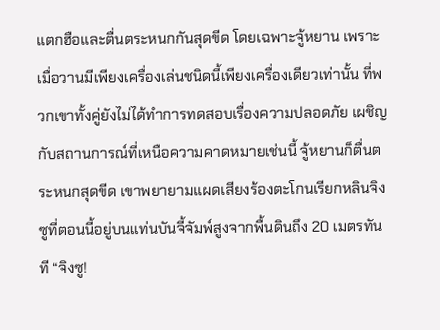แตกฮือและตื่นตระหนกกันสุดขีด โดยเฉพาะจู้หยาน เพราะเมื่อวานมีเพียงเครื่องเล่นชนิดนี้เพียงเครื่องเดียวเท่านั้น ที่พวกเขาทั้งคู่ยังไม่ได้ทำการทดสอบเรื่องความปลอดภัย เผชิญกับสถานการณ์ที่เหนือความคาดหมายเช่นนี้ จู้หยานก็ตื่นตระหนกสุดขีด เขาพยายามแผดเสียงร้องตะโกนเรียกหลินจิงซูที่ตอนนี้อยู่บนแท่นบันจี้จัมพ์สูงจากพื้นดินถึง 20 เมตรทันที “จิงซู!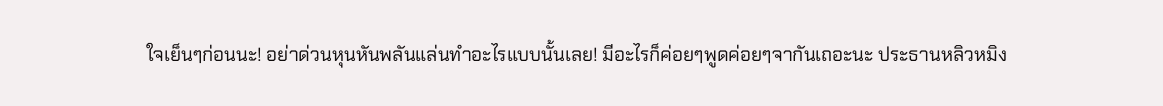ใจเย็นๆก่อนนะ! อย่าด่วนหุนหันพลันแล่นทำอะไรแบบนั้นเลย! มีอะไรก็ค่อยๆพูดค่อยๆจากันเถอะนะ ประธานหลิวหมิง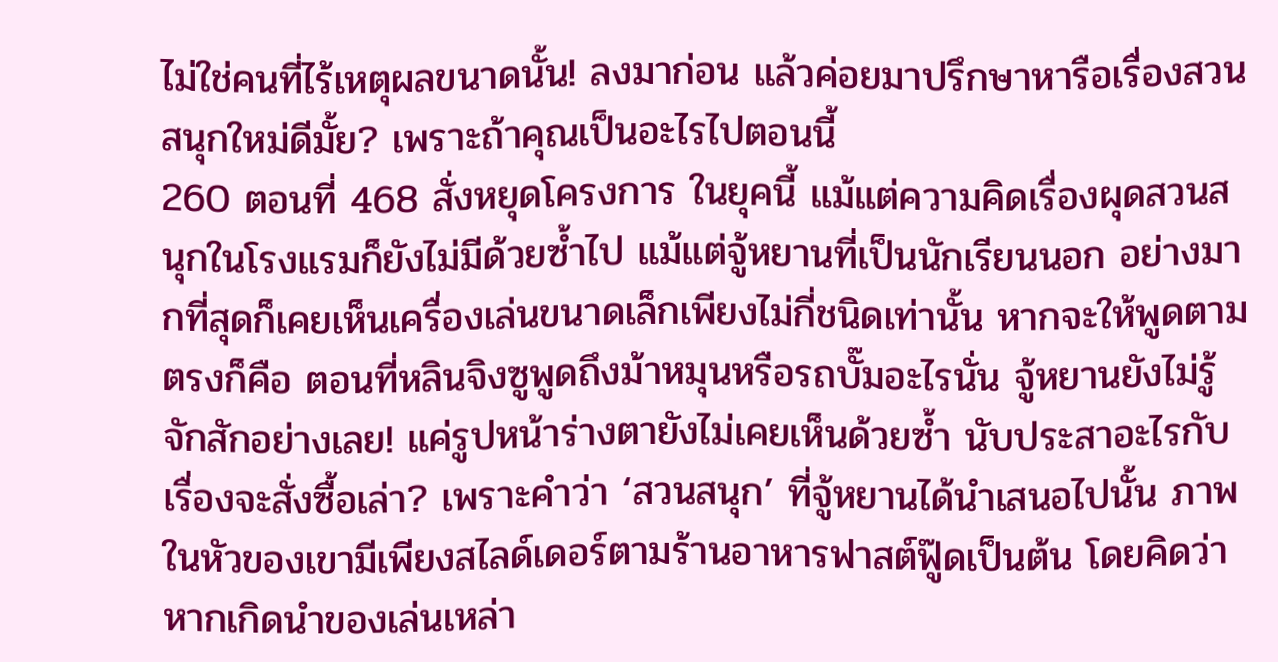ไม่ใช่คนที่ไร้เหตุผลขนาดนั้น! ลงมาก่อน แล้วค่อยมาปรึกษาหารือเรื่องสวนสนุกใหม่ดีมั้ย? เพราะถ้าคุณเป็นอะไรไปตอนนี้
260 ตอนที่ 468 สั่งหยุดโครงการ ในยุคนี้ แม้แต่ความคิดเรื่องผุดสวนสนุกในโรงแรมก็ยังไม่มีด้วยซ้ำไป แม้แต่จู้หยานที่เป็นนักเรียนนอก อย่างมากที่สุดก็เคยเห็นเครื่องเล่นขนาดเล็กเพียงไม่กี่ชนิดเท่านั้น หากจะให้พูดตามตรงก็คือ ตอนที่หลินจิงซูพูดถึงม้าหมุนหรือรถบั๊มอะไรนั่น จู้หยานยังไม่รู้จักสักอย่างเลย! แค่รูปหน้าร่างตายังไม่เคยเห็นด้วยซ้ำ นับประสาอะไรกับเรื่องจะสั่งซื้อเล่า? เพราะคำว่า ‘สวนสนุก’ ที่จู้หยานได้นำเสนอไปนั้น ภาพในหัวของเขามีเพียงสไลด์เดอร์ตามร้านอาหารฟาสต์ฟู๊ดเป็นต้น โดยคิดว่าหากเกิดนำของเล่นเหล่า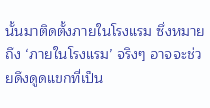นั้นมาติดตั้งภายในโรงแรม ซึ่งหมายถึง ‘ภายในโรงแรม’ จริงๆ อาจจะช่วยดึงดูดแขกที่เป็น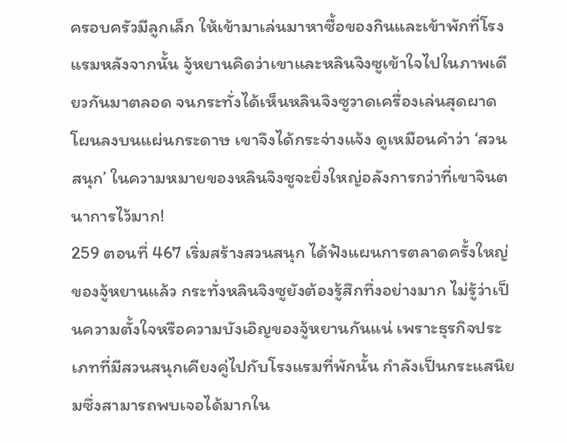ครอบครัวมีลูกเล็ก ให้เข้ามาเล่นมาหาซื้อของกินและเข้าพักที่โรงแรมหลังจากนั้น จู้หยานคิดว่าเขาและหลินจิงซูเข้าใจไปในภาพเดียวกันมาตลอด จนกระทั่งได้เห็นหลินจิงซูวาดเครื่องเล่นสุดผาดโผนลงบนแผ่นกระดาษ เขาจึงได้กระจ่างแจ้ง ดูเหมือนคำว่า ‘สวนสนุก’ ในความหมายของหลินจิงซูจะยิ่งใหญ่อลังการกว่าที่เขาจินตนาการไว้มาก!
259 ตอนที่ 467 เริ่มสร้างสวนสนุก ได้ฟังแผนการตลาดครั้งใหญ่ของจู้หยานแล้ว กระทั่งหลินจิงซูยังต้องรู้สึกทึ่งอย่างมาก ไม่รู้ว่าเป็นความตั้งใจหรือความบังเอิญของจู้หยานกันแน่ เพราะธุรกิจประเภทที่มีสวนสนุกเคียงคู่ไปกับโรงแรมที่พักนั้น กำลังเป็นกระแสนิยมซึ่งสามารถพบเจอได้มากใน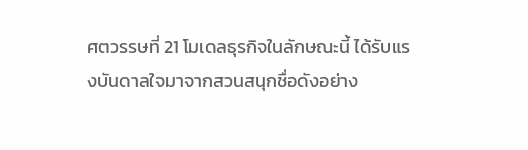ศตวรรษที่ 21 โมเดลธุรกิจในลักษณะนี้ ได้รับแรงบันดาลใจมาจากสวนสนุกชื่อดังอย่าง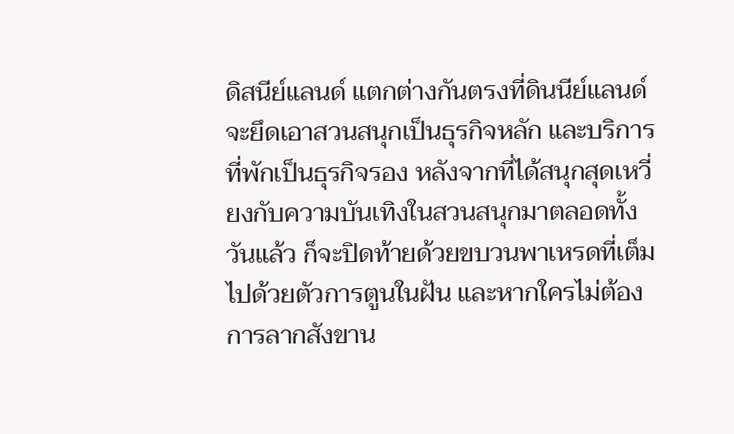ดิสนีย์แลนด์ แตกต่างกันตรงที่ดินนีย์แลนด์จะยึดเอาสวนสนุกเป็นธุรกิจหลัก และบริการที่พักเป็นธุรกิจรอง หลังจากที่ได้สนุกสุดเหวี่ยงกับความบันเทิงในสวนสนุกมาตลอดทั้งวันแล้ว ก็จะปิดท้ายด้วยขบวนพาเหรดที่เต็มไปด้วยตัวการตูนในฝัน และหากใครไม่ต้องการลากสังขาน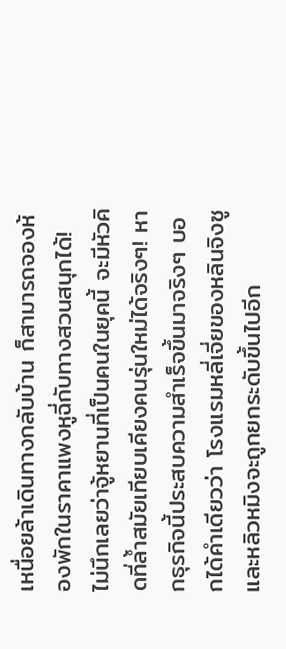เหนื่อยล้าเดินทางกลับบ้าน ก็สามารถจองห้องพักในราคาแพงหูฉี่กับทางสวนสนุกได้! ไม่นึกเลยว่าจู้หยานที่เป็นคนในยุคนี้ จะมีหัวคิดที่ล้ำสมัยเทียบเคียงคนรุ่นใหม่ได้จริงๆ! หากธุรกิจนี้ประสบความสำเร็จขึ้นมาจริงๆ บอกได้คำเดียวว่า โรงแรมหลี่เจี่ยของหลินจิงซูและหลิวหมิงจะถูกยกระดับขึ้นไปอีก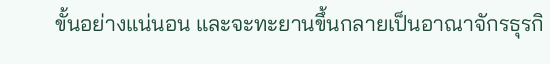ขั้นอย่างแน่นอน และจะทะยานขึ้นกลายเป็นอาณาจักรธุรกิ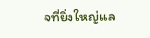จที่ยิ่งใหญ่แล